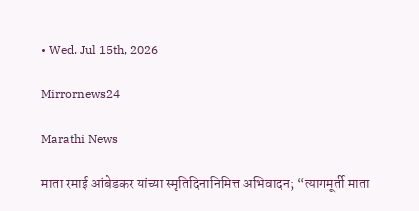• Wed. Jul 15th, 2026

Mirrornews24

Marathi News

माता रमाई आंबेडकर यांच्या स्मृतिदिनानिमित्त अभिवादन; “त्यागमूर्ती माता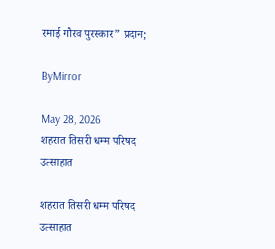रमाई गौरव पुरस्कार” प्रदान;

ByMirror

May 28, 2026
शहरात तिसरी धम्म परिषद उत्साहात

शहरात तिसरी धम्म परिषद उत्साहात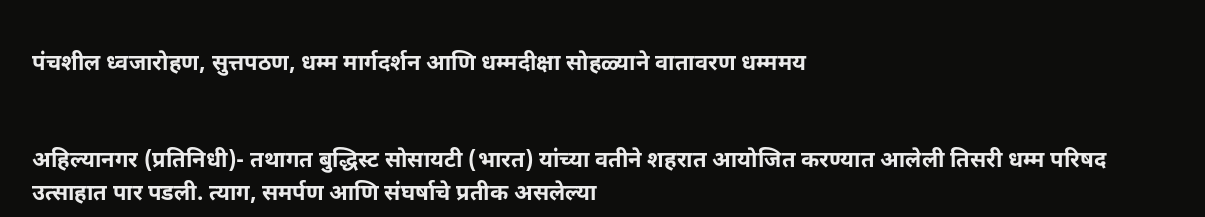पंचशील ध्वजारोहण, सुत्तपठण, धम्म मार्गदर्शन आणि धम्मदीक्षा सोहळ्याने वातावरण धम्ममय


अहिल्यानगर (प्रतिनिधी)- तथागत बुद्धिस्ट सोसायटी (भारत) यांच्या वतीने शहरात आयोजित करण्यात आलेली तिसरी धम्म परिषद उत्साहात पार पडली. त्याग, समर्पण आणि संघर्षाचे प्रतीक असलेल्या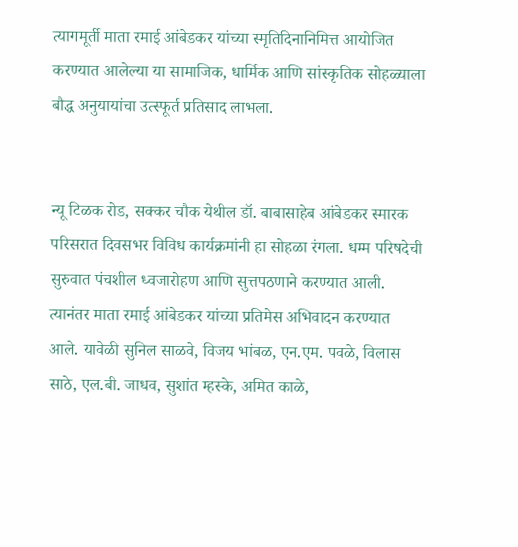त्यागमूर्ती माता रमाई आंबेडकर यांच्या स्मृतिदिनानिमित्त आयोजित करण्यात आलेल्या या सामाजिक, धार्मिक आणि सांस्कृतिक सोहळ्याला बौद्ध अनुयायांचा उत्स्फूर्त प्रतिसाद लाभला.


न्यू टिळक रोड, सक्कर चौक येथील डॉ. बाबासाहेब आंबेडकर स्मारक परिसरात दिवसभर विविध कार्यक्रमांनी हा सोहळा रंगला. धम्म परिषदेची सुरुवात पंचशील ध्वजारोहण आणि सुत्तपठणाने करण्यात आली. त्यानंतर माता रमाई आंबेडकर यांच्या प्रतिमेस अभिवादन करण्यात आले. यावेळी सुनिल साळवे, विजय भांबळ, एन.एम. पवळे, विलास साठे, एल.बी. जाधव, सुशांत म्हस्के, अमित काळे,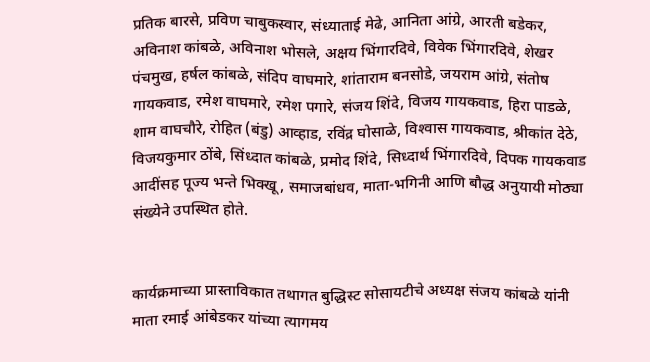प्रतिक बारसे, प्रविण चाबुकस्वार, संध्याताई मेढे, आनिता आंग्रे, आरती बडेकर, अविनाश कांबळे, अविनाश भोसले, अक्षय भिंगारदिवे, विवेक भिंगारदिवे, शेखर पंचमुख, हर्षल कांबळे, संदिप वाघमारे, शांताराम बनसोडे, जयराम आंग्रे, संतोष गायकवाड, रमेश वाघमारे, रमेश पगारे, संजय शिंदे, विजय गायकवाड, हिरा पाडळे, शाम वाघचौरे, रोहित (बंडु) आव्हाड, रविंद्र घोसाळे, विश्‍वास गायकवाड, श्रीकांत देठे, विजयकुमार ठोंबे, सिंध्दात कांबळे, प्रमोद शिंदे, सिध्दार्थ भिंगारदिवे, दिपक गायकवाड आदींसह पूज्य भन्ते भिक्खू, समाजबांधव, माता-भगिनी आणि बौद्ध अनुयायी मोठ्या संख्येने उपस्थित होते.


कार्यक्रमाच्या प्रास्ताविकात तथागत बुद्धिस्ट सोसायटीचे अध्यक्ष संजय कांबळे यांनी माता रमाई आंबेडकर यांच्या त्यागमय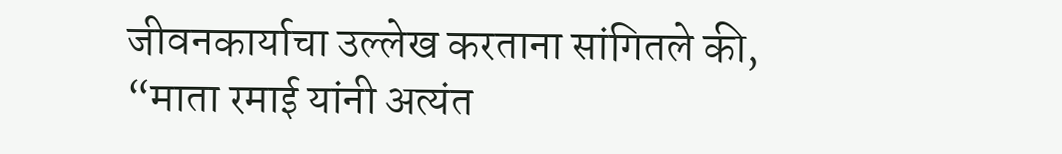जीवनकार्याचा उल्लेख करताना सांगितले की, “माता रमाई यांनी अत्यंत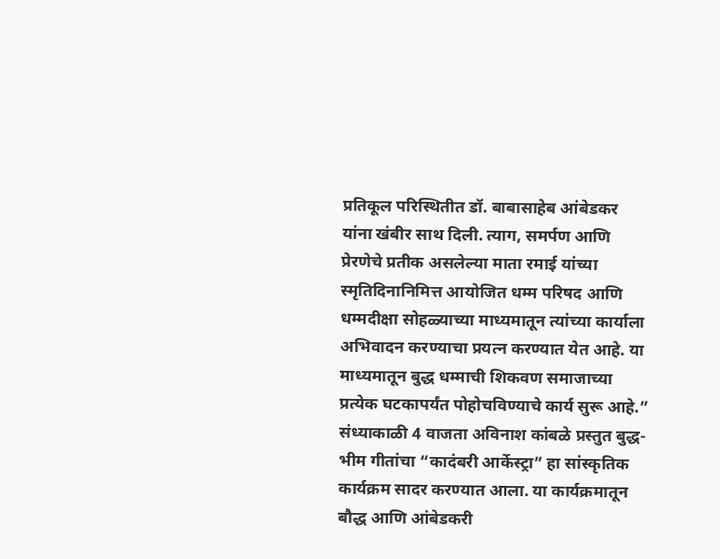प्रतिकूल परिस्थितीत डॉ. बाबासाहेब आंबेडकर यांना खंबीर साथ दिली. त्याग, समर्पण आणि प्रेरणेचे प्रतीक असलेल्या माता रमाई यांच्या स्मृतिदिनानिमित्त आयोजित धम्म परिषद आणि धम्मदीक्षा सोहळ्याच्या माध्यमातून त्यांच्या कार्याला अभिवादन करण्याचा प्रयत्न करण्यात येत आहे. या माध्यमातून बुद्ध धम्माची शिकवण समाजाच्या प्रत्येक घटकापर्यंत पोहोचविण्याचे कार्य सुरू आहे.”
संध्याकाळी 4 वाजता अविनाश कांबळे प्रस्तुत बुद्ध-भीम गीतांचा “कादंबरी आर्केस्ट्रा” हा सांस्कृतिक कार्यक्रम सादर करण्यात आला. या कार्यक्रमातून बौद्ध आणि आंबेडकरी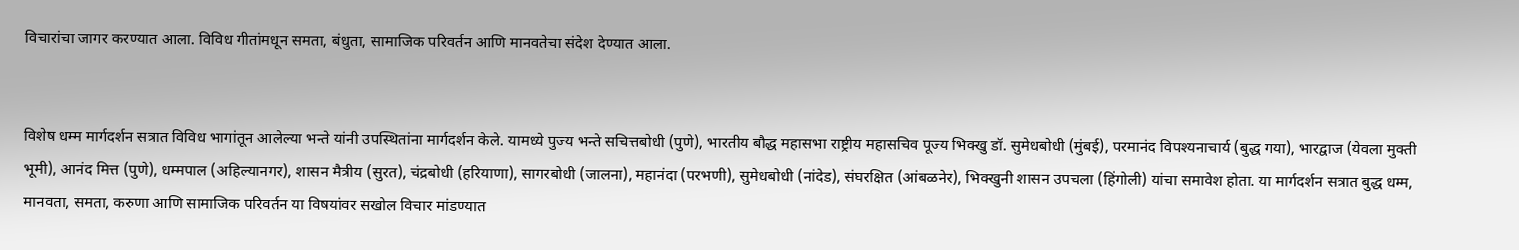विचारांचा जागर करण्यात आला. विविध गीतांमधून समता, बंधुता, सामाजिक परिवर्तन आणि मानवतेचा संदेश देण्यात आला.


विशेष धम्म मार्गदर्शन सत्रात विविध भागांतून आलेल्या भन्ते यांनी उपस्थितांना मार्गदर्शन केले. यामध्ये पुज्य भन्ते सचित्तबोधी (पुणे), भारतीय बौद्ध महासभा राष्ट्रीय महासचिव पूज्य भिक्खु डॉ. सुमेधबोधी (मुंबई), परमानंद विपश्‍यनाचार्य (बुद्ध गया), भारद्वाज (येवला मुक्ती भूमी), आनंद मित्त (पुणे), धम्मपाल (अहिल्यानगर), शासन मैत्रीय (सुरत), चंद्रबोधी (हरियाणा), सागरबोधी (जालना), महानंदा (परभणी), सुमेधबोधी (नांदेड), संघरक्षित (आंबळनेर), भिक्खुनी शासन उपचला (हिंगोली) यांचा समावेश होता. या मार्गदर्शन सत्रात बुद्ध धम्म, मानवता, समता, करुणा आणि सामाजिक परिवर्तन या विषयांवर सखोल विचार मांडण्यात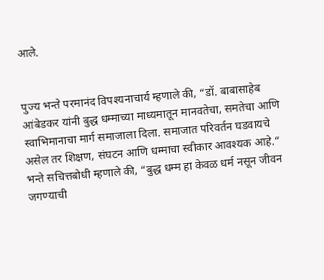आले.


पुज्य भन्ते परमानंद विपश्‍यनाचार्य म्हणाले की, “डॉ. बाबासाहेब आंबेडकर यांनी बुद्ध धम्माच्या माध्यमातून मानवतेचा, समतेचा आणि स्वाभिमानाचा मार्ग समाजाला दिला. समाजात परिवर्तन घडवायचे असेल तर शिक्षण, संघटन आणि धम्माचा स्वीकार आवश्‍यक आहे.”
भन्ते सचित्तबोधी म्हणाले की, “बुद्ध धम्म हा केवळ धर्म नसून जीवन जगण्याची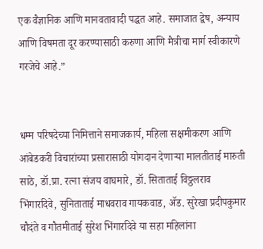एक वैज्ञानिक आणि मानवतावादी पद्धत आहे. समाजात द्वेष, अन्याय आणि विषमता दूर करण्यासाठी करुणा आणि मैत्रीचा मार्ग स्वीकारणे गरजेचे आहे.”


धम्म परिषदेच्या निमित्ताने समाजकार्य, महिला सक्षमीकरण आणि आंबेडकरी विचारांच्या प्रसारासाठी योगदान देणाऱ्या मालतीताई मारुती साठे, डॉ.प्रा. रत्ना संजय वाघमारे, डॉ. सिताताई विठ्ठलराव भिंगारदिवे, सुनिताताई माधवराव गायकवाड, ॲड. सुरेखा प्रदीपकुमार चौदंते व गौतमीताई सुरेश भिंगारदिवे या सहा महिलांना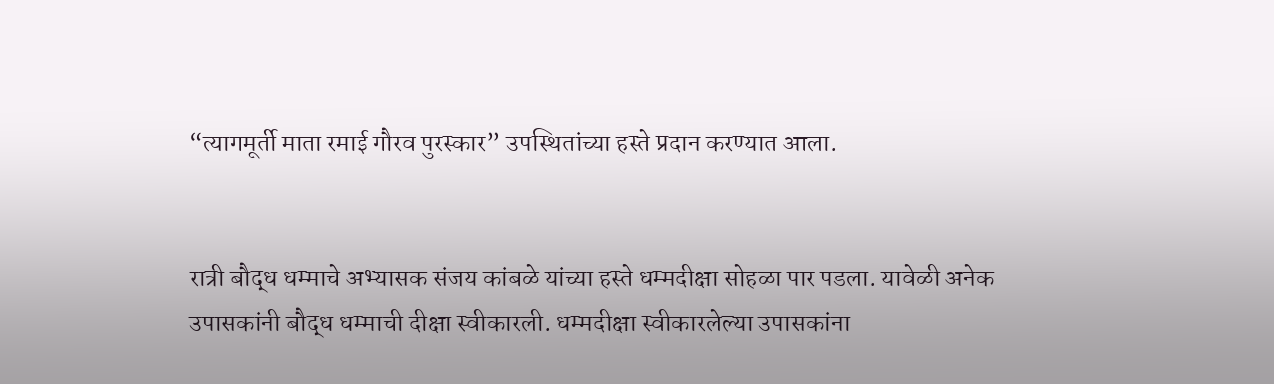“त्यागमूर्ती माता रमाई गौरव पुरस्कार” उपस्थितांच्या हस्ते प्रदान करण्यात आला.


रात्री बौद्ध धम्माचे अभ्यासक संजय कांबळे यांच्या हस्ते धम्मदीक्षा सोहळा पार पडला. यावेळी अनेक उपासकांनी बौद्ध धम्माची दीक्षा स्वीकारली. धम्मदीक्षा स्वीकारलेल्या उपासकांना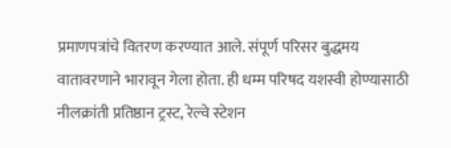प्रमाणपत्रांचे वितरण करण्यात आले. संपूर्ण परिसर बुद्धमय वातावरणाने भारावून गेला होता. ही धम्म परिषद यशस्वी होण्यासाठी नीलक्रांती प्रतिष्ठान ट्रस्ट, रेल्वे स्टेशन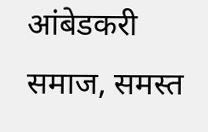आंबेडकरी समाज, समस्त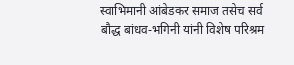स्वाभिमानी आंबेडकर समाज तसेच सर्व बौद्ध बांधव-भगिनी यांनी विशेष परिश्रम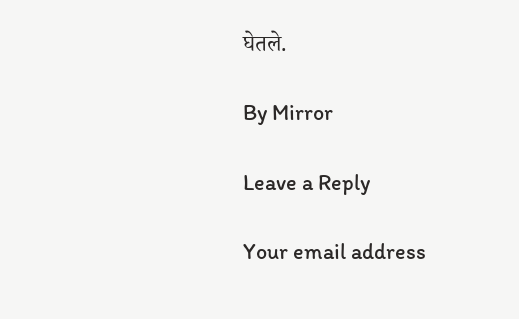घेतले.

By Mirror

Leave a Reply

Your email address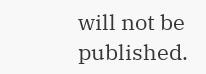will not be published.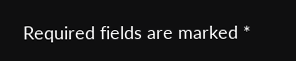Required fields are marked *